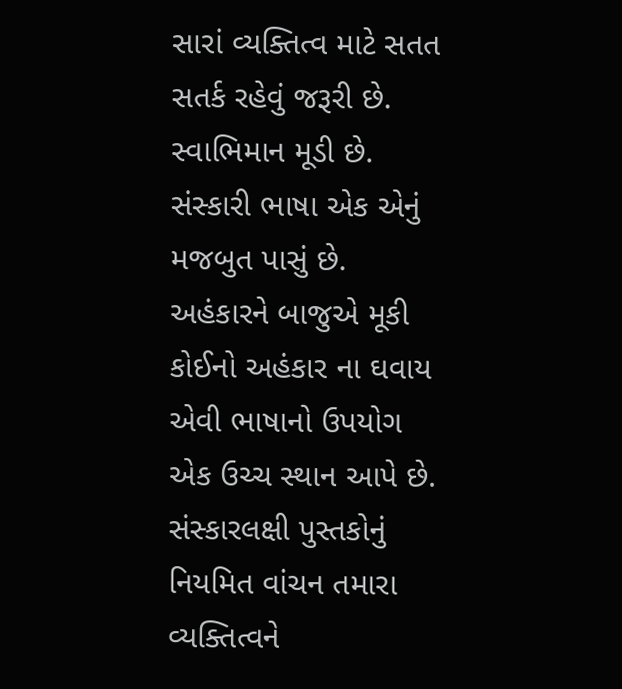સારાં વ્યક્તિત્વ માટે સતત સતર્ક રહેવું જરૂરી છે. સ્વાભિમાન મૂડી છે. સંસ્કારી ભાષા એક એનું મજબુત પાસું છે. અહંકારને બાજુએ મૂકી કોઈનો અહંકાર ના ઘવાય એવી ભાષાનો ઉપયોગ એક ઉચ્ચ સ્થાન આપે છે. સંસ્કારલક્ષી પુસ્તકોનું નિયમિત વાંચન તમારા વ્યક્તિત્વને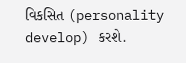વિકસિત (personality develop) કરશે.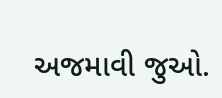અજમાવી જુઓ.